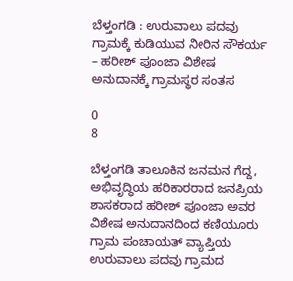ಬೆಳ್ತಂಗಡಿ : ಉರುವಾಲು ಪದವು ಗ್ರಾಮಕ್ಕೆ ಕುಡಿಯುವ ನೀರಿನ ಸೌಕರ್ಯ – ಹರೀಶ್ ಪೂಂಜಾ ವಿಶೇಷ ಅನುದಾನಕ್ಕೆ ಗ್ರಾಮಸ್ಥರ ಸಂತಸ

0
8

ಬೆಳ್ತಂಗಡಿ ತಾಲೂಕಿನ ಜನಮನ ಗೆದ್ದ, ಅಭಿವೃದ್ಧಿಯ ಹರಿಕಾರರಾದ ಜನಪ್ರಿಯ ಶಾಸಕರಾದ ಹರೀಶ್ ಪೂಂಜಾ ಅವರ ವಿಶೇಷ ಅನುದಾನದಿಂದ ಕಣಿಯೂರು ಗ್ರಾಮ ಪಂಚಾಯತ್ ವ್ಯಾಪ್ತಿಯ ಉರುವಾಲು ಪದವು ಗ್ರಾಮದ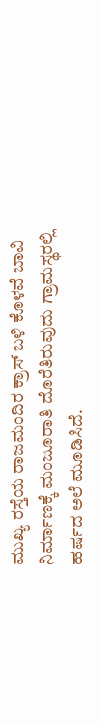ಮುಖ್ಯ ರಸ್ತೆಯ ರಾಜಮಂದಿರ ಕ್ರಾಸ್ ಬಳಿ ಕೊಳವೆ ಬಾವಿ ನಿರ್ಮಾಣಕ್ಕೆ ಮಂಜೂರಾತಿ ದೊರೆತಿರುವುದು ಗ್ರಾಮಸ್ಥರಲ್ಲಿ ಹರ್ಷದ ಅಲೆ ಮೂಡಿಸಿದೆ.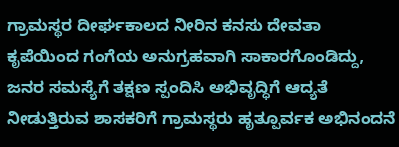ಗ್ರಾಮಸ್ಥರ ದೀರ್ಘಕಾಲದ ನೀರಿನ ಕನಸು ದೇವತಾ ಕೃಪೆಯಿಂದ ಗಂಗೆಯ ಅನುಗ್ರಹವಾಗಿ ಸಾಕಾರಗೊಂಡಿದ್ದು, ಜನರ ಸಮಸ್ಯೆಗೆ ತಕ್ಷಣ ಸ್ಪಂದಿಸಿ ಅಭಿವೃದ್ಧಿಗೆ ಆದ್ಯತೆ ನೀಡುತ್ತಿರುವ ಶಾಸಕರಿಗೆ ಗ್ರಾಮಸ್ಥರು ಹೃತ್ಪೂರ್ವಕ ಅಭಿನಂದನೆ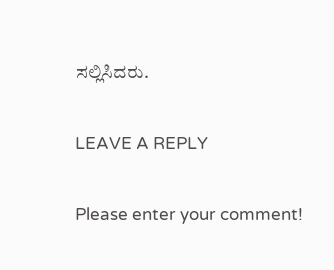ಸಲ್ಲಿಸಿದರು.

LEAVE A REPLY

Please enter your comment!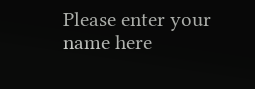Please enter your name here